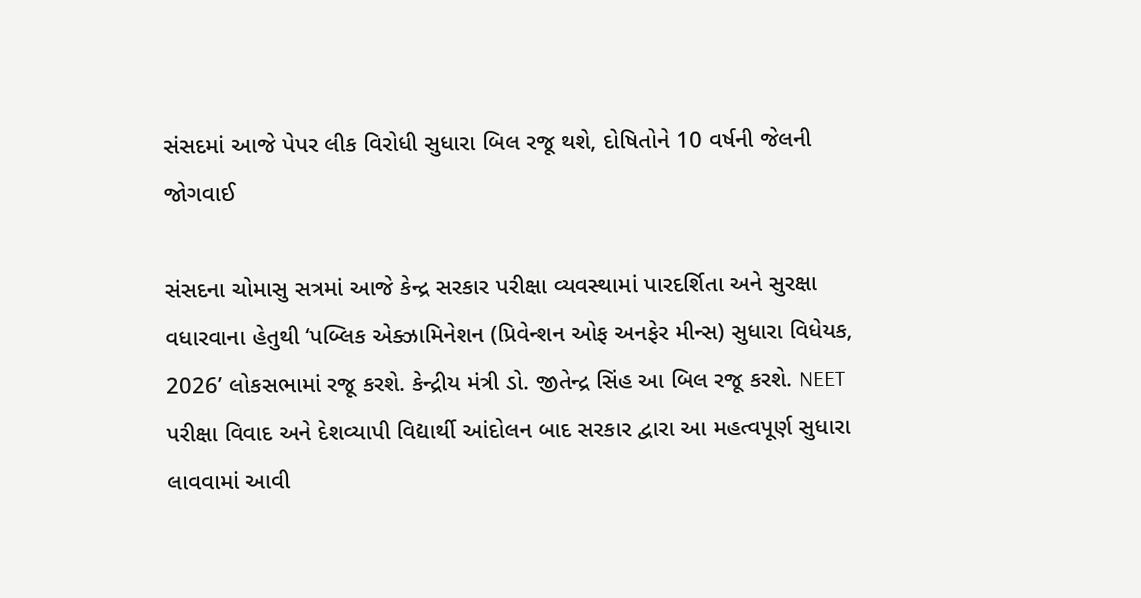સંસદમાં આજે પેપર લીક વિરોધી સુધારા બિલ રજૂ થશે, દોષિતોને 10 વર્ષની જેલની જોગવાઈ

સંસદના ચોમાસુ સત્રમાં આજે કેન્દ્ર સરકાર પરીક્ષા વ્યવસ્થામાં પારદર્શિતા અને સુરક્ષા વધારવાના હેતુથી ‘પબ્લિક એક્ઝામિનેશન (પ્રિવેન્શન ઓફ અનફેર મીન્સ) સુધારા વિધેયક, 2026’ લોકસભામાં રજૂ કરશે. કેન્દ્રીય મંત્રી ડો. જીતેન્દ્ર સિંહ આ બિલ રજૂ કરશે. NEET પરીક્ષા વિવાદ અને દેશવ્યાપી વિદ્યાર્થી આંદોલન બાદ સરકાર દ્વારા આ મહત્વપૂર્ણ સુધારા લાવવામાં આવી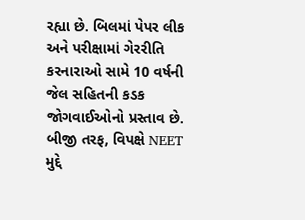રહ્યા છે. બિલમાં પેપર લીક અને પરીક્ષામાં ગેરરીતિ કરનારાઓ સામે 10 વર્ષની જેલ સહિતની કડક જોગવાઈઓનો પ્રસ્તાવ છે.
બીજી તરફ, વિપક્ષે NEET મુદ્દે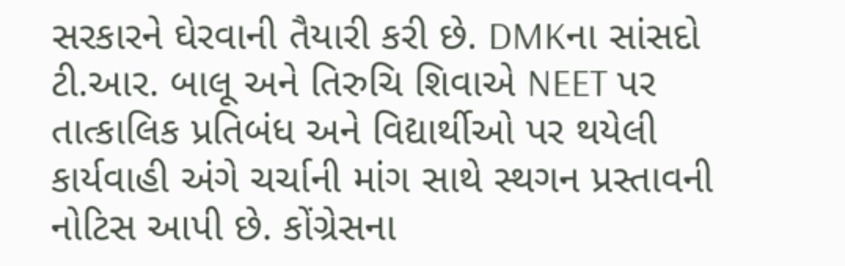સરકારને ઘેરવાની તૈયારી કરી છે. DMKના સાંસદો ટી.આર. બાલૂ અને તિરુચિ શિવાએ NEET પર તાત્કાલિક પ્રતિબંધ અને વિદ્યાર્થીઓ પર થયેલી કાર્યવાહી અંગે ચર્ચાની માંગ સાથે સ્થગન પ્રસ્તાવની નોટિસ આપી છે. કોંગ્રેસના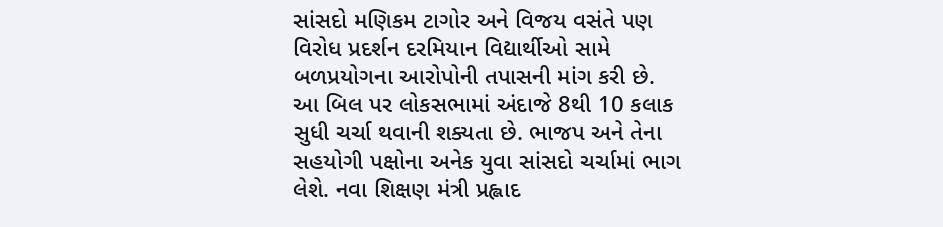સાંસદો મણિકમ ટાગોર અને વિજય વસંતે પણ વિરોધ પ્રદર્શન દરમિયાન વિદ્યાર્થીઓ સામે બળપ્રયોગના આરોપોની તપાસની માંગ કરી છે.
આ બિલ પર લોકસભામાં અંદાજે 8થી 10 કલાક સુધી ચર્ચા થવાની શક્યતા છે. ભાજપ અને તેના સહયોગી પક્ષોના અનેક યુવા સાંસદો ચર્ચામાં ભાગ લેશે. નવા શિક્ષણ મંત્રી પ્રહ્લાદ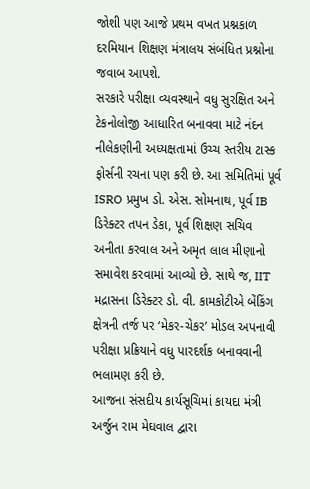જોશી પણ આજે પ્રથમ વખત પ્રશ્નકાળ દરમિયાન શિક્ષણ મંત્રાલય સંબંધિત પ્રશ્નોના જવાબ આપશે.
સરકારે પરીક્ષા વ્યવસ્થાને વધુ સુરક્ષિત અને ટેકનોલોજી આધારિત બનાવવા માટે નંદન નીલેકણીની અધ્યક્ષતામાં ઉચ્ચ સ્તરીય ટાસ્ક ફોર્સની રચના પણ કરી છે. આ સમિતિમાં પૂર્વ ISRO પ્રમુખ ડો. એસ. સોમનાથ, પૂર્વ IB ડિરેક્ટર તપન ડેકા, પૂર્વ શિક્ષણ સચિવ અનીતા કરવાલ અને અમૃત લાલ મીણાનો સમાવેશ કરવામાં આવ્યો છે. સાથે જ, IIT મદ્રાસના ડિરેક્ટર ડો. વી. કામકોટીએ બેંકિંગ ક્ષેત્રની તર્જ પર ‘મેકર-ચેકર’ મોડલ અપનાવી પરીક્ષા પ્રક્રિયાને વધુ પારદર્શક બનાવવાની ભલામણ કરી છે.
આજના સંસદીય કાર્યસૂચિમાં કાયદા મંત્રી અર્જુન રામ મેઘવાલ દ્વારા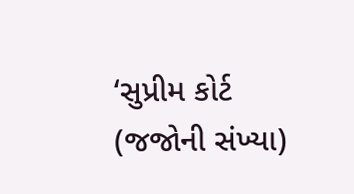‘સુપ્રીમ કોર્ટ (જજોની સંખ્યા)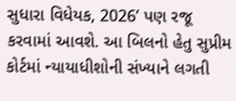સુધારા વિધેયક, 2026’ પણ રજૂ કરવામાં આવશે. આ બિલનો હેતુ સુપ્રીમ કોર્ટમાં ન્યાયાધીશોની સંખ્યાને લગતી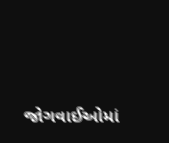જોગવાઈઓમાં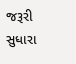જરૂરી સુધારા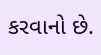કરવાનો છે.